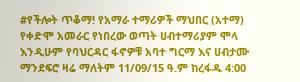#የችሎት ጥቆማ! የአማራ ተማሪዎች ማህበር (አተማ) የቀድሞ አመራር የነበረው ወጣት ሀብተማሪያም ሞላ እንዲሁም የባህርዳር ፋኖዎቹ አባተ ግርማ እና ሀብታሙ ማንደፍሮ ዛሬ ማለትም 11/09/15 ዓ.ም ከረፋዱ 4:00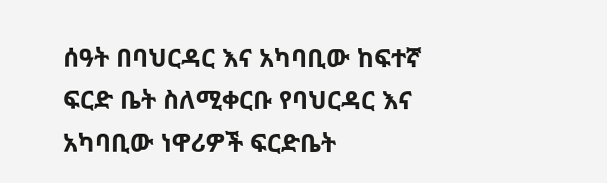ሰዓት በባህርዳር እና አካባቢው ከፍተኛ ፍርድ ቤት ስለሚቀርቡ የባህርዳር እና አካባቢው ነዋሪዎች ፍርድቤት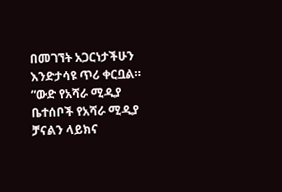በመገኘት አጋርነታችሁን እንድታሳዩ ጥሪ ቀርቧል። “ውድ የአሻራ ሚዲያ ቤተሰቦች የአሻራ ሚዲያ ቻናልን ላይክና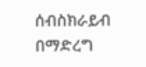ሰብስክራይብ በማድረግ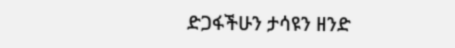ድጋፋችሁን ታሳዩን ዘንድ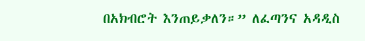በአክብሮት እንጠይቃለን።” ለፈጣንና አዳዲስ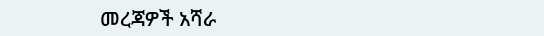መረጃዎች አሻራ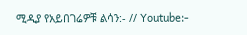ሚዲያ የአይበገሬዎቹ ልሳን:- // Youtube:-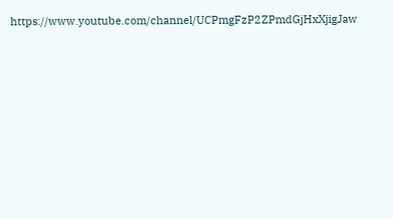https://www.youtube.com/channel/UCPmgFzP2ZPmdGjHxXjigJaw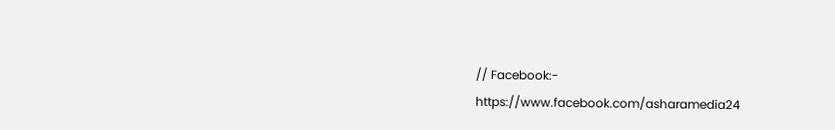// Facebook:- https://www.facebook.com/asharamedia24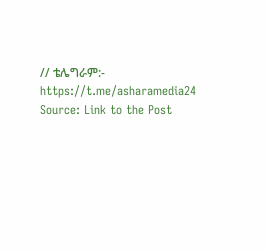// ቴሌግራም:- https://t.me/asharamedia24
Source: Link to the Post